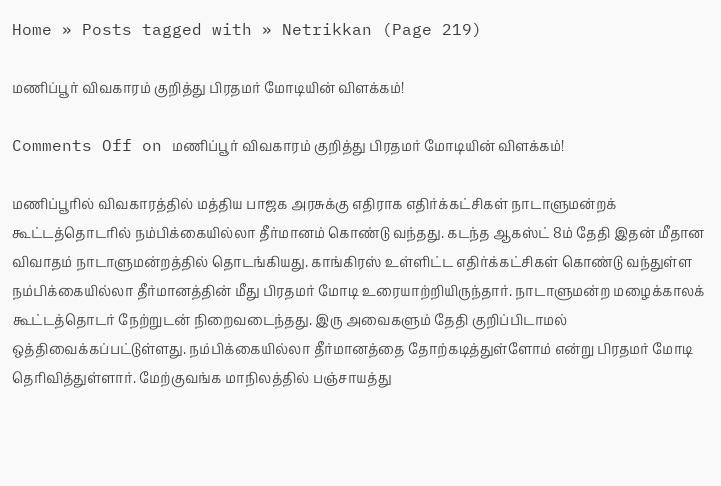Home » Posts tagged with » Netrikkan (Page 219)

மணிப்பூர் விவகாரம் குறித்து பிரதமர் மோடியின் விளக்கம்!

Comments Off on மணிப்பூர் விவகாரம் குறித்து பிரதமர் மோடியின் விளக்கம்!

மணிப்பூரில் விவகாரத்தில் மத்திய பாஜக அரசுக்கு எதிராக எதிர்க்கட்சிகள் நாடாளுமன்றக் கூட்டத்தொடரில் நம்பிக்கையில்லா தீர்மானம் கொண்டு வந்தது. கடந்த ஆகஸ்ட் 8ம் தேதி இதன் மீதான விவாதம் நாடாளுமன்றத்தில் தொடங்கியது. காங்கிரஸ் உள்ளிட்ட எதிர்க்கட்சிகள் கொண்டு வந்துள்ள நம்பிக்கையில்லா தீர்மானத்தின் மீது பிரதமர் மோடி உரையாற்றியிருந்தார். நாடாளுமன்ற மழைக்காலக் கூட்டத்தொடர் நேற்றுடன் நிறைவடைந்தது. இரு அவைகளும் தேதி குறிப்பிடாமல் ஒத்திவைக்கப்பட்டுள்ளது. நம்பிக்கையில்லா தீர்மானத்தை தோற்கடித்துள்ளோம் என்று பிரதமர் மோடி தெரிவித்துள்ளார். மேற்குவங்க மாநிலத்தில் பஞ்சாயத்து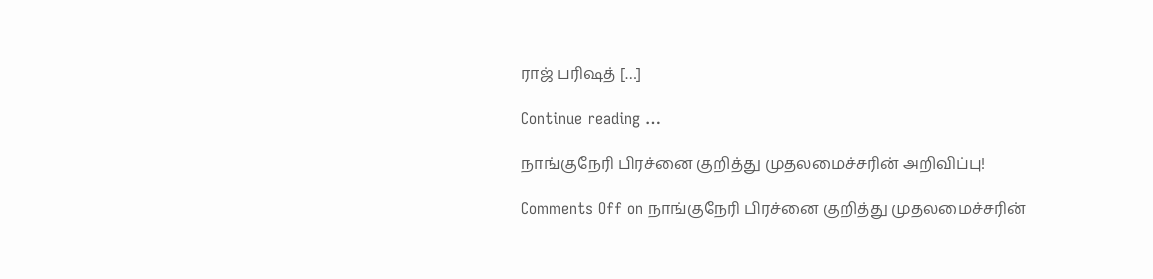ராஜ் பரிஷத் […]

Continue reading …

நாங்குநேரி பிரச்னை குறித்து முதலமைச்சரின் அறிவிப்பு!

Comments Off on நாங்குநேரி பிரச்னை குறித்து முதலமைச்சரின்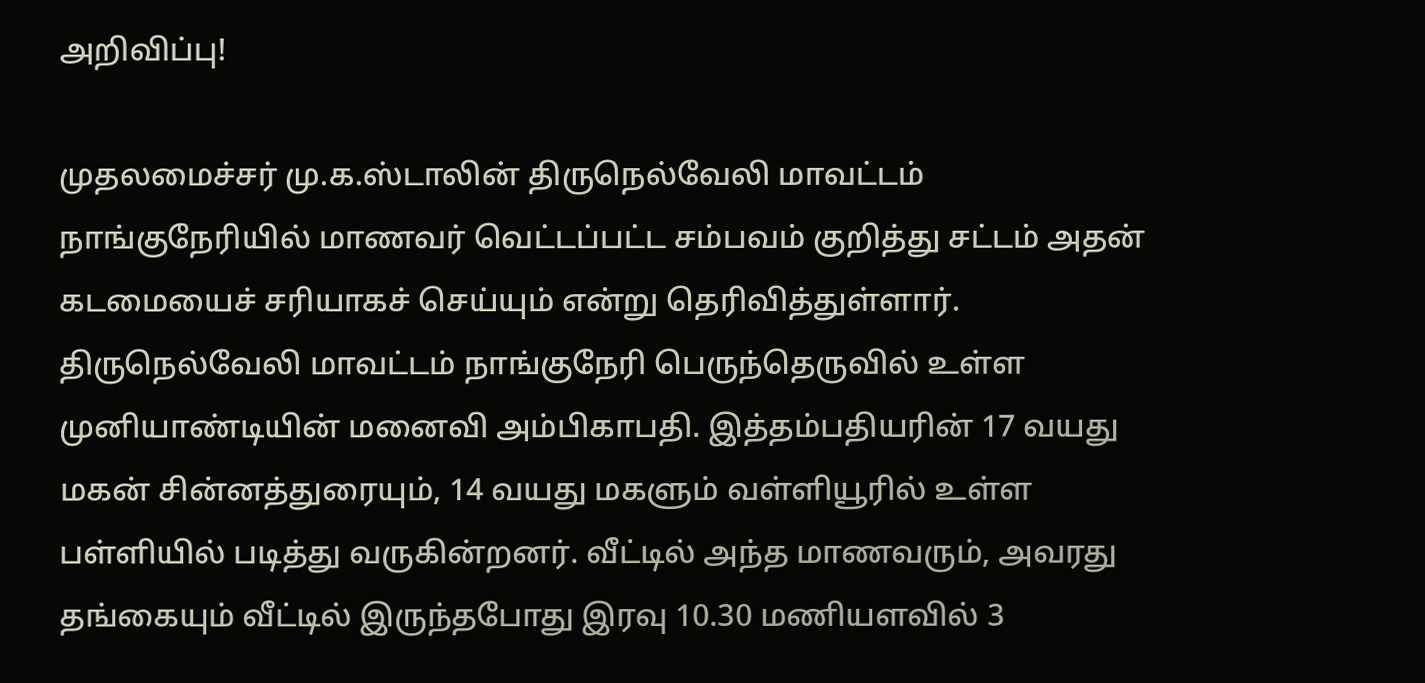அறிவிப்பு!

முதலமைச்சர் மு.க.ஸ்டாலின் திருநெல்வேலி மாவட்டம் நாங்குநேரியில் மாணவர் வெட்டப்பட்ட சம்பவம் குறித்து சட்டம் அதன் கடமையைச் சரியாகச் செய்யும் என்று தெரிவித்துள்ளார். திருநெல்வேலி மாவட்டம் நாங்குநேரி பெருந்தெருவில் உள்ள முனியாண்டியின் மனைவி அம்பிகாபதி. இத்தம்பதியரின் 17 வயது மகன் சின்னத்துரையும், 14 வயது மகளும் வள்ளியூரில் உள்ள பள்ளியில் படித்து வருகின்றனர். வீட்டில் அந்த மாணவரும், அவரது தங்கையும் வீட்டில் இருந்தபோது இரவு 10.30 மணியளவில் 3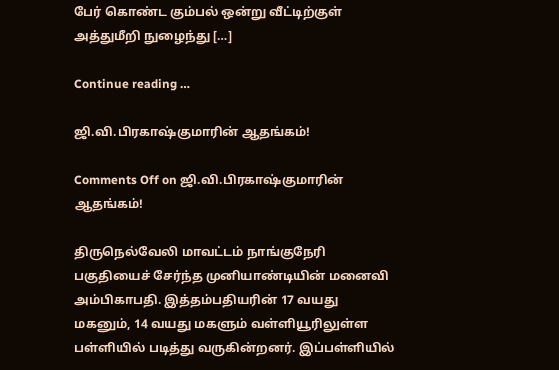பேர் கொண்ட கும்பல் ஒன்று வீட்டிற்குள் அத்துமீறி நுழைந்து […]

Continue reading …

ஜி.வி.பிரகாஷ்குமாரின் ஆதங்கம்!

Comments Off on ஜி.வி.பிரகாஷ்குமாரின் ஆதங்கம்!

திருநெல்வேலி மாவட்டம் நாங்குநேரி பகுதியைச் சேர்ந்த முனியாண்டியின் மனைவி அம்பிகாபதி. இத்தம்பதியரின் 17 வயது மகனும், 14 வயது மகளும் வள்ளியூரிலுள்ள பள்ளியில் படித்து வருகின்றனர். இப்பள்ளியில்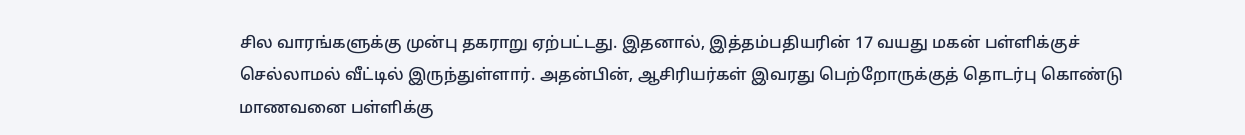சில வாரங்களுக்கு முன்பு தகராறு ஏற்பட்டது. இதனால், இத்தம்பதியரின் 17 வயது மகன் பள்ளிக்குச் செல்லாமல் வீட்டில் இருந்துள்ளார். அதன்பின், ஆசிரியர்கள் இவரது பெற்றோருக்குத் தொடர்பு கொண்டு மாணவனை பள்ளிக்கு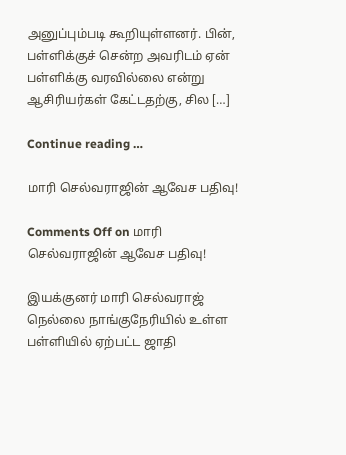அனுப்பும்படி கூறியுள்ளனர். பின், பள்ளிக்குச் சென்ற அவரிடம் ஏன் பள்ளிக்கு வரவில்லை என்று ஆசிரியர்கள் கேட்டதற்கு, சில […]

Continue reading …

மாரி செல்வராஜின் ஆவேச பதிவு!

Comments Off on மாரி செல்வராஜின் ஆவேச பதிவு!

இயக்குனர் மாரி செல்வராஜ் நெல்லை நாங்குநேரியில் உள்ள பள்ளியில் ஏற்பட்ட ஜாதி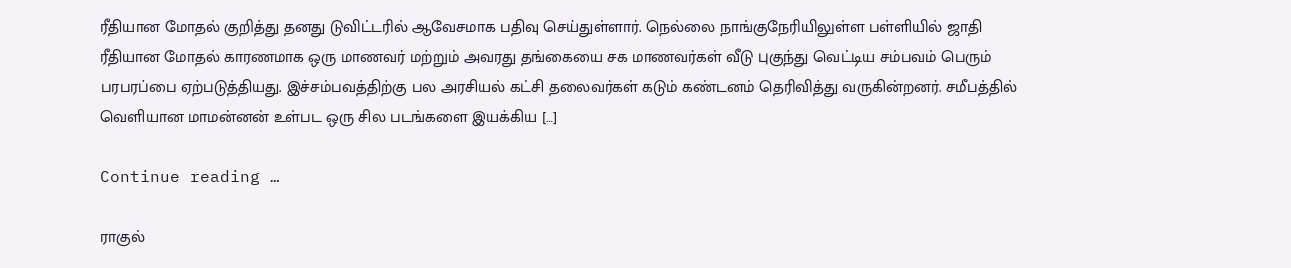ரீதியான மோதல் குறித்து தனது டுவிட்டரில் ஆவேசமாக பதிவு செய்துள்ளார். நெல்லை நாங்குநேரியிலுள்ள பள்ளியில் ஜாதி ரீதியான மோதல் காரணமாக ஒரு மாணவர் மற்றும் அவரது தங்கையை சக மாணவர்கள் வீடு புகுந்து வெட்டிய சம்பவம் பெரும் பரபரப்பை ஏற்படுத்தியது. இச்சம்பவத்திற்கு பல அரசியல் கட்சி தலைவர்கள் கடும் கண்டனம் தெரிவித்து வருகின்றனர். சமீபத்தில் வெளியான மாமன்னன் உள்பட ஒரு சில படங்களை இயக்கிய […]

Continue reading …

ராகுல்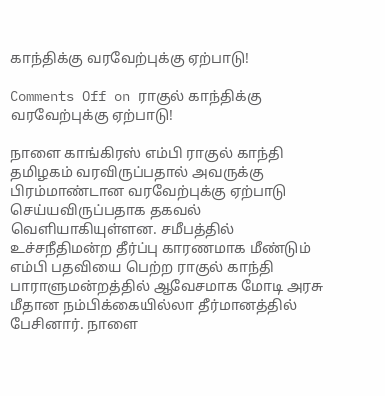காந்திக்கு வரவேற்புக்கு ஏற்பாடு!

Comments Off on ராகுல் காந்திக்கு வரவேற்புக்கு ஏற்பாடு!

நாளை காங்கிரஸ் எம்பி ராகுல் காந்தி தமிழகம் வரவிருப்பதால் அவருக்கு பிரம்மாண்டான வரவேற்புக்கு ஏற்பாடு செய்யவிருப்பதாக தகவல் வெளியாகியுள்ளன. சமீபத்தில் உச்சநீதிமன்ற தீர்ப்பு காரணமாக மீண்டும் எம்பி பதவியை பெற்ற ராகுல் காந்தி பாராளுமன்றத்தில் ஆவேசமாக மோடி அரசு மீதான நம்பிக்கையில்லா தீர்மானத்தில் பேசினார். நாளை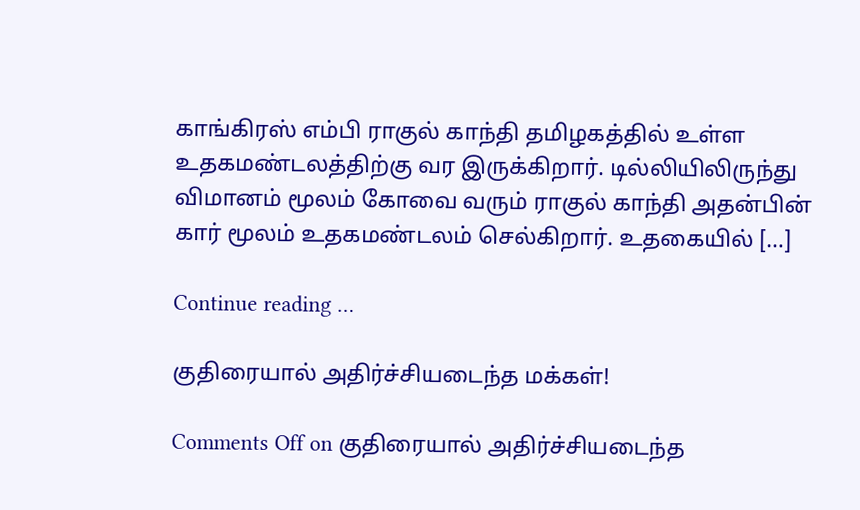காங்கிரஸ் எம்பி ராகுல் காந்தி தமிழகத்தில் உள்ள உதகமண்டலத்திற்கு வர இருக்கிறார். டில்லியிலிருந்து விமானம் மூலம் கோவை வரும் ராகுல் காந்தி அதன்பின் கார் மூலம் உதகமண்டலம் செல்கிறார். உதகையில் […]

Continue reading …

குதிரையால் அதிர்ச்சியடைந்த மக்கள்!

Comments Off on குதிரையால் அதிர்ச்சியடைந்த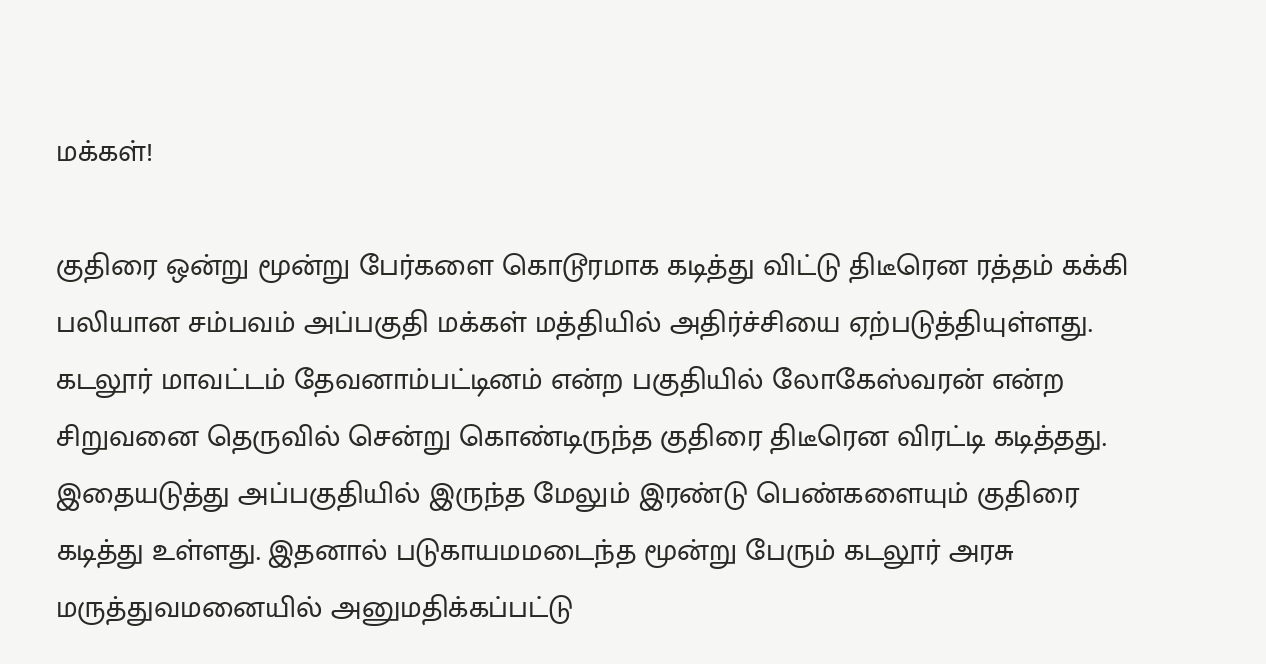மக்கள்!

குதிரை ஒன்று மூன்று பேர்களை கொடூரமாக கடித்து விட்டு திடீரென ரத்தம் கக்கி பலியான சம்பவம் அப்பகுதி மக்கள் மத்தியில் அதிர்ச்சியை ஏற்படுத்தியுள்ளது. கடலூர் மாவட்டம் தேவனாம்பட்டினம் என்ற பகுதியில் லோகேஸ்வரன் என்ற சிறுவனை தெருவில் சென்று கொண்டிருந்த குதிரை திடீரென விரட்டி கடித்தது. இதையடுத்து அப்பகுதியில் இருந்த மேலும் இரண்டு பெண்களையும் குதிரை கடித்து உள்ளது. இதனால் படுகாயமமடைந்த மூன்று பேரும் கடலூர் அரசு மருத்துவமனையில் அனுமதிக்கப்பட்டு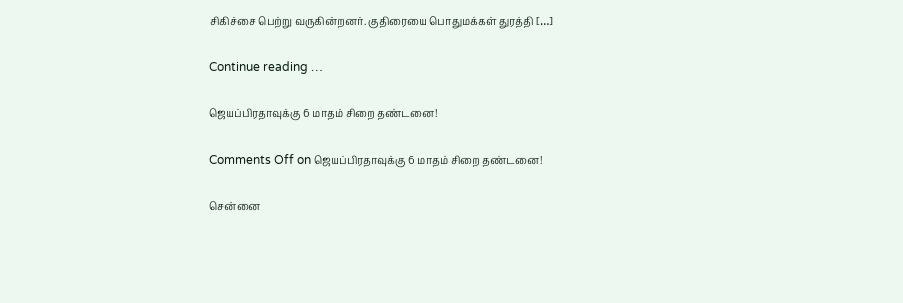சிகிச்சை பெற்று வருகின்றனர். குதிரையை பொதுமக்கள் துரத்தி […]

Continue reading …

ஜெயப்பிரதாவுக்கு 6 மாதம் சிறை தண்டனை!

Comments Off on ஜெயப்பிரதாவுக்கு 6 மாதம் சிறை தண்டனை!

சென்னை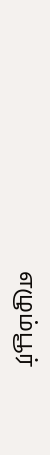எழும்பூர்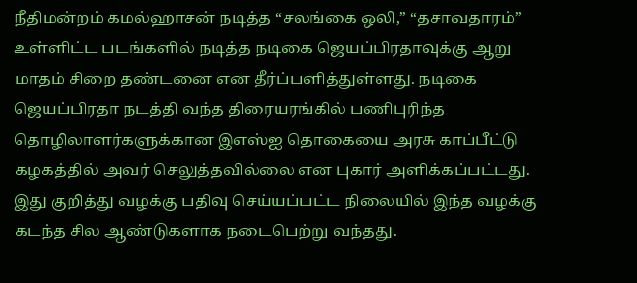நீதிமன்றம் கமல்ஹாசன் நடித்த “சலங்கை ஒலி,” “தசாவதாரம்” உள்ளிட்ட படங்களில் நடித்த நடிகை ஜெயப்பிரதாவுக்கு ஆறு மாதம் சிறை தண்டனை என தீர்ப்பளித்துள்ளது. நடிகை ஜெயப்பிரதா நடத்தி வந்த திரையரங்கில் பணிபுரிந்த தொழிலாளர்களுக்கான இஎஸ்ஐ தொகையை அரசு காப்பீட்டு கழகத்தில் அவர் செலுத்தவில்லை என புகார் அளிக்கப்பட்டது. இது குறித்து வழக்கு பதிவு செய்யப்பட்ட நிலையில் இந்த வழக்கு கடந்த சில ஆண்டுகளாக நடைபெற்று வந்தது.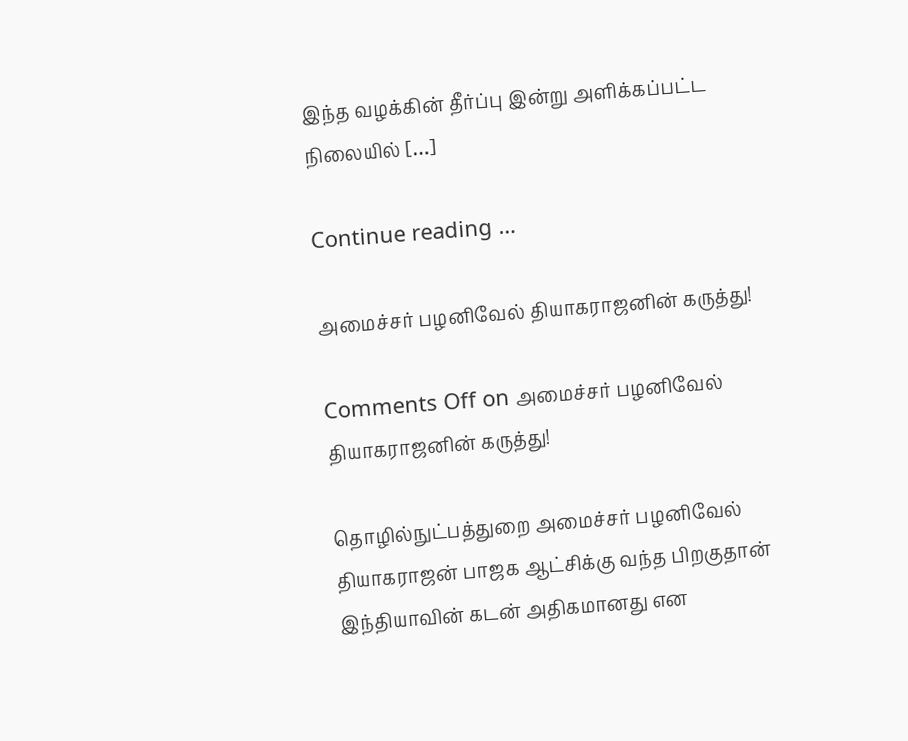இந்த வழக்கின் தீர்ப்பு இன்று அளிக்கப்பட்ட நிலையில் […]

Continue reading …

அமைச்சர் பழனிவேல் தியாகராஜனின் கருத்து!

Comments Off on அமைச்சர் பழனிவேல் தியாகராஜனின் கருத்து!

தொழில்நுட்பத்துறை அமைச்சர் பழனிவேல் தியாகராஜன் பாஜக ஆட்சிக்கு வந்த பிறகுதான் இந்தியாவின் கடன் அதிகமானது என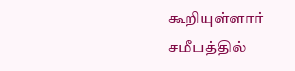கூறியுள்ளார் சமீபத்தில்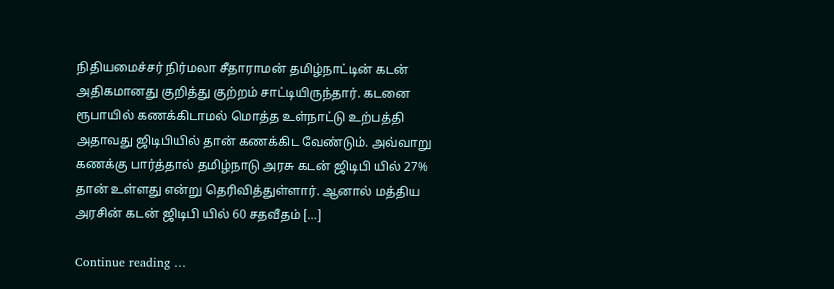நிதியமைச்சர் நிர்மலா சீதாராமன் தமிழ்நாட்டின் கடன் அதிகமானது குறித்து குற்றம் சாட்டியிருந்தார். கடனை ரூபாயில் கணக்கிடாமல் மொத்த உள்நாட்டு உற்பத்தி அதாவது ஜிடிபியில் தான் கணக்கிட வேண்டும். அவ்வாறு கணக்கு பார்த்தால் தமிழ்நாடு அரசு கடன் ஜிடிபி யில் 27% தான் உள்ளது என்று தெரிவித்துள்ளார். ஆனால் மத்திய அரசின் கடன் ஜிடிபி யில் 60 சதவீதம் […]

Continue reading …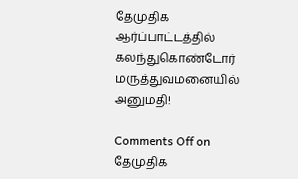தேமுதிக ஆர்ப்பாட்டத்தில் கலந்துகொண்டோர் மருத்துவமனையில் அனுமதி!

Comments Off on தேமுதிக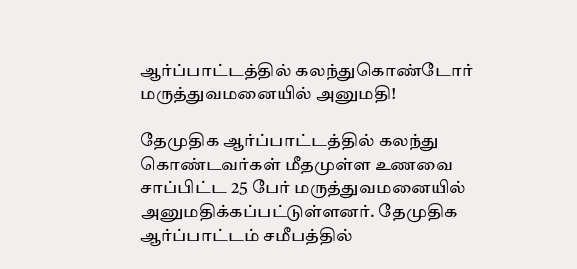ஆர்ப்பாட்டத்தில் கலந்துகொண்டோர் மருத்துவமனையில் அனுமதி!

தேமுதிக ஆர்ப்பாட்டத்தில் கலந்து கொண்டவர்கள் மீதமுள்ள உணவை சாப்பிட்ட 25 பேர் மருத்துவமனையில் அனுமதிக்கப்பட்டுள்ளனர். தேமுதிக ஆர்ப்பாட்டம் சமீபத்தில்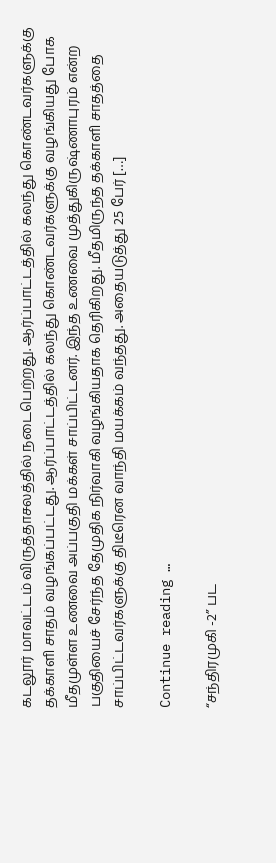கடலூர் மாவட்டம் விருத்தாசலத்தில் நடைபெற்றது. ஆர்ப்பாட்டத்தில் கலந்து கொண்டவர்களுக்கு தக்காளி சாதம் வழங்கப்பட்டது. ஆர்ப்பாட்டத்தில் கலந்து கொண்டவர்களுக்கு வழங்கியது போக மீதமுள்ள உணவை அப்பகுதி மக்கள் சாப்பிட்டனர். இந்த உணவை முத்துகிருஷ்ணாபுரம் என்ற பகுதியைச் சேர்ந்த தேமுதிக நிர்வாகி வழங்கியதாக தெரிகிறது. மீதமிருந்த தக்காளி சாதத்தை சாப்பிட்டவர்களுக்கு திடீரென வாந்தி மயக்கம் வந்தது. அதையடுத்து 25 பேர் […]

Continue reading …

“சந்திரமுகி -2” பட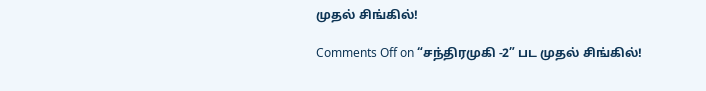முதல் சிங்கில்!

Comments Off on “சந்திரமுகி -2” பட முதல் சிங்கில்!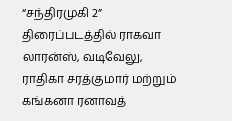“சந்திரமுகி 2” திரைப்படத்தில் ராகவா லாரன்ஸ், வடிவேலு, ராதிகா சரத்குமார் மற்றும் கங்கனா ரனாவத்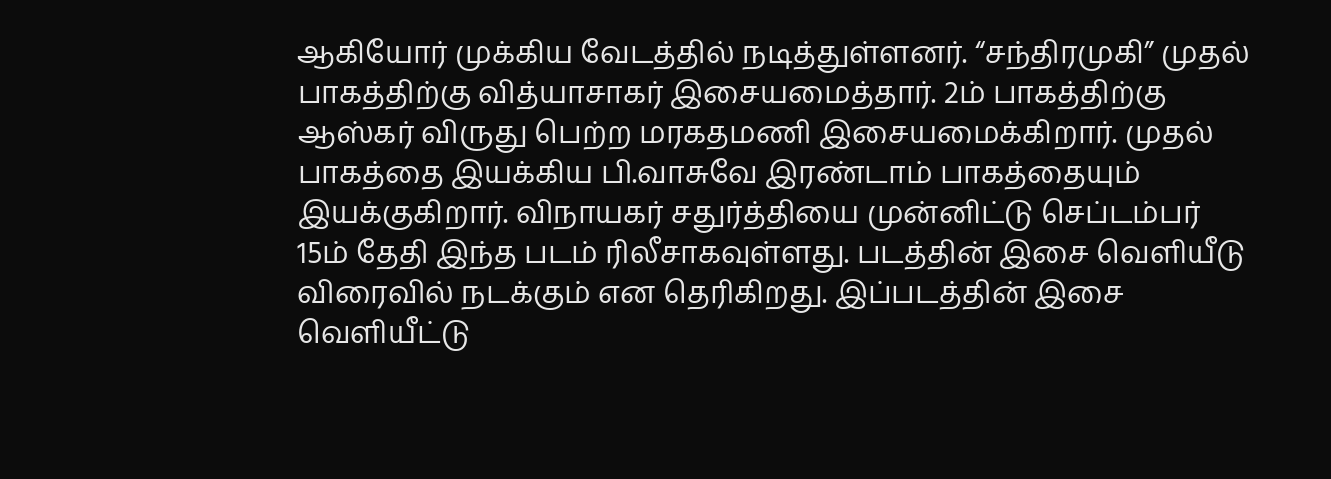ஆகியோர் முக்கிய வேடத்தில் நடித்துள்ளனர். “சந்திரமுகி” முதல் பாகத்திற்கு வித்யாசாகர் இசையமைத்தார். 2ம் பாகத்திற்கு ஆஸ்கர் விருது பெற்ற மரகதமணி இசையமைக்கிறார். முதல் பாகத்தை இயக்கிய பி.வாசுவே இரண்டாம் பாகத்தையும் இயக்குகிறார். விநாயகர் சதுர்த்தியை முன்னிட்டு செப்டம்பர் 15ம் தேதி இந்த படம் ரிலீசாகவுள்ளது. படத்தின் இசை வெளியீடு விரைவில் நடக்கும் என தெரிகிறது. இப்படத்தின் இசை வெளியீட்டு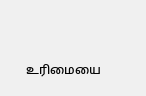உரிமையை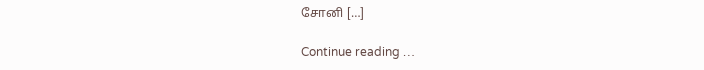சோனி […]

Continue reading …